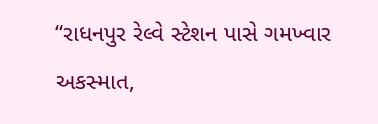“રાધનપુર રેલ્વે સ્ટેશન પાસે ગમખ્વાર અકસ્માત,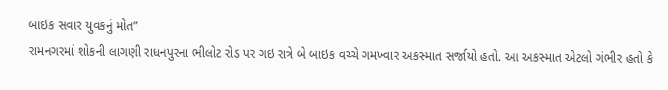બાઇક સવાર યુવકનું મોત”
રામનગરમાં શોકની લાગણી રાધનપુરના ભીલોટ રોડ પર ગઇ રાત્રે બે બાઇક વચ્ચે ગમખ્વાર અકસ્માત સર્જાયો હતો. આ અકસ્માત એટલો ગંભીર હતો કે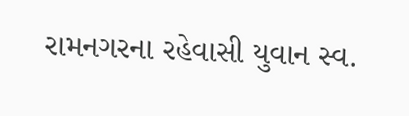રામનગરના રહેવાસી યુવાન સ્વ.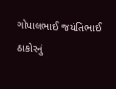ગોપાલભાઈ જયંતિભાઈ ઠાકોરનું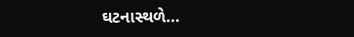ઘટનાસ્થળે…